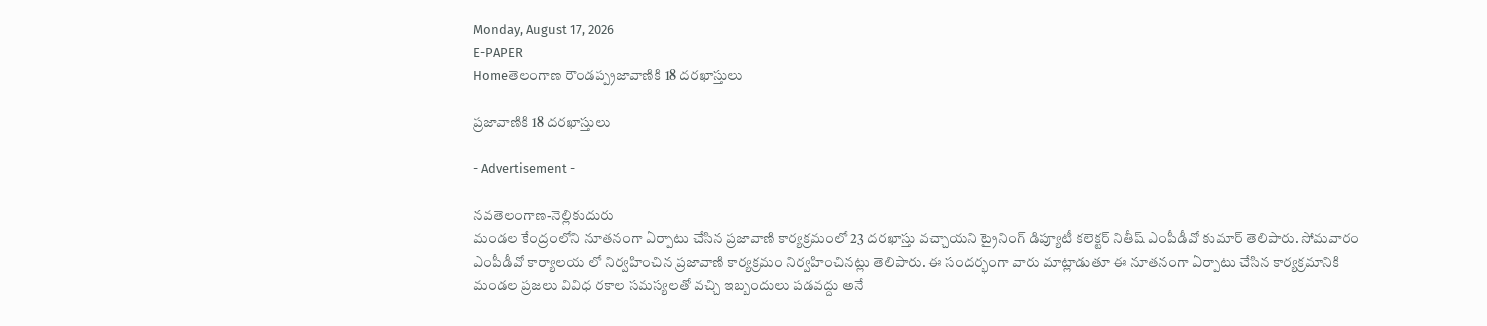Monday, August 17, 2026
E-PAPER
Homeతెలంగాణ రౌండప్ప్రజావాణికి 18 దరఖాస్తులు

ప్రజావాణికి 18 దరఖాస్తులు

- Advertisement -

నవతెలంగాణ-నెల్లికుదురు
మండల కేంద్రంలోని నూతనంగా ఏర్పాటు చేసిన ప్రజావాణి కార్యక్రమంలో 23 దరఖాస్తు వచ్చాయని ట్రైనింగ్ డిప్యూటీ కలెక్టర్ నితీష్ ఎంపీడీవో కుమార్ తెలిపారు. సోమవారం ఎంపీడీవో కార్యాలయ లో నిర్వహించిన ప్రజావాణి కార్యక్రమం నిర్వహించినట్లు తెలిపారు. ఈ సందర్భంగా వారు మాట్లాడుతూ ఈ నూతనంగా ఏర్పాటు చేసిన కార్యక్రమానికి మండల ప్రజలు వివిధ రకాల సమస్యలతో వచ్చి ఇబ్బందులు పడవద్దు అనే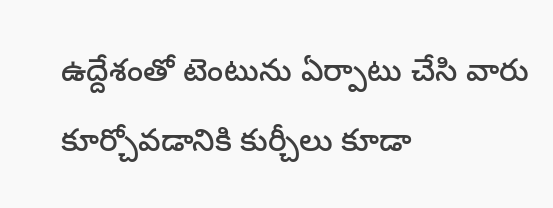ఉద్దేశంతో టెంటును ఏర్పాటు చేసి వారు కూర్చోవడానికి కుర్చీలు కూడా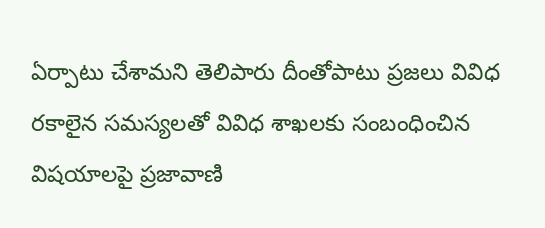ఏర్పాటు చేశామని తెలిపారు దీంతోపాటు ప్రజలు వివిధ రకాలైన సమస్యలతో వివిధ శాఖలకు సంబంధించిన విషయాలపై ప్రజావాణి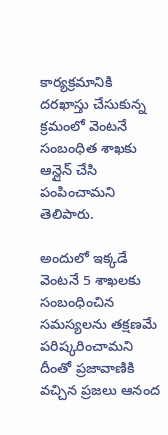కార్యక్రమానికి దరఖాస్తు చేసుకున్న క్రమంలో వెంటనే సంబంధిత శాఖకు ఆన్లైన్ చేసి పంపించామని తెలిపారు.

అందులో ఇక్కడే వెంటనే 5 శాఖలకు సంబంధించిన సమస్యలను తక్షణమే పరిష్కరించామని దీంతో ప్రజావాణికి వచ్చిన ప్రజలు ఆనంద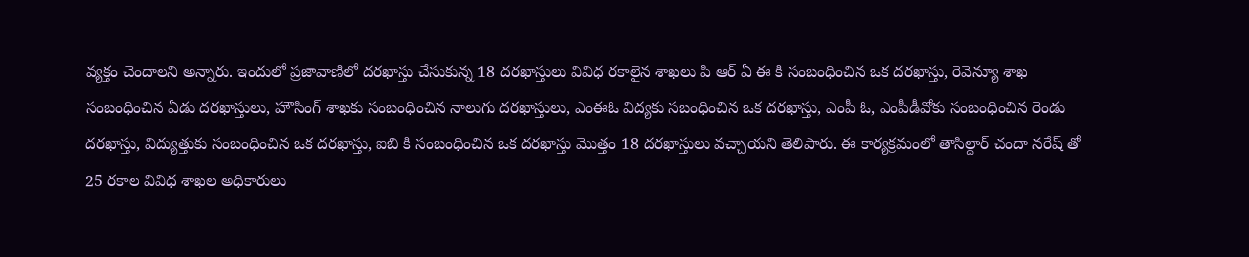వ్యక్తం చెందాలని అన్నారు. ఇందులో ప్రజావాణిలో దరఖాస్తు చేసుకున్న 18 దరఖాస్తులు వివిధ రకాలైన శాఖలు పి ఆర్ ఏ ఈ కి సంబంధించిన ఒక దరఖాస్తు, రెవెన్యూ శాఖ సంబంధించిన ఏడు దరఖాస్తులు, హౌసింగ్ శాఖకు సంబంధించిన నాలుగు దరఖాస్తులు, ఎంఈఓ విద్యకు సబంధించిన ఒక దరఖాస్తు, ఎంపీ ఓ, ఎంపీడీవోకు సంబంధించిన రెండు దరఖాస్తు, విద్యుత్తుకు సంబంధించిన ఒక దరఖాస్తు, ఐబి కి సంబంధించిన ఒక దరఖాస్తు మొత్తం 18 దరఖాస్తులు వచ్చాయని తెలిపారు. ఈ కార్యక్రమంలో తాసిల్దార్ చందా నరేష్ తో 25 రకాల వివిధ శాఖల అధికారులు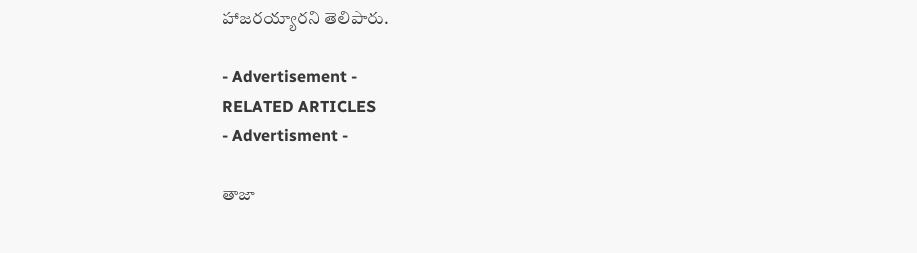హాజరయ్యారని తెలిపారు.

- Advertisement -
RELATED ARTICLES
- Advertisment -

తాజా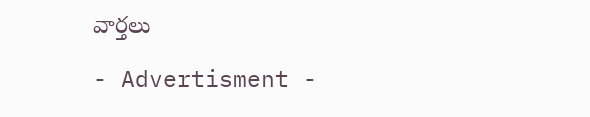వార్తలు

- Advertisment -